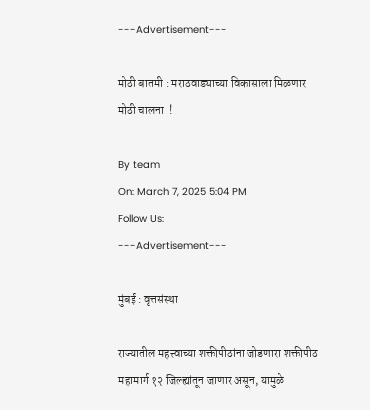---Advertisement---

मोठी बातमी : मराठवाड्याच्या विकासाला मिळणार मोठी चालना  !

By team
On: March 7, 2025 5:04 PM
Follow Us:
---Advertisement---

मुंबई : वृत्तसंस्था

राज्यातील महत्त्वाच्या शक्तीपीठांना जोडणारा शक्तीपीठ महामार्ग १२ जिल्ह्यांतून जाणार असून, यामुळे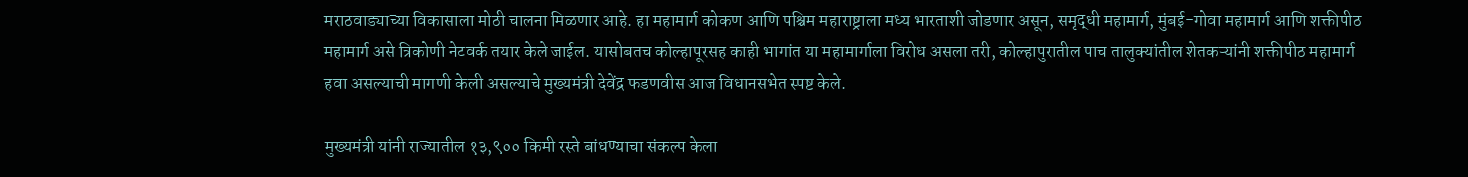मराठवाड्याच्या विकासाला मोठी चालना मिळणार आहे. हा महामार्ग कोकण आणि पश्चिम महाराष्ट्राला मध्य भारताशी जोडणार असून, समृद्धी महामार्ग, मुंबई-गोवा महामार्ग आणि शक्तीपीठ महामार्ग असे त्रिकोणी नेटवर्क तयार केले जाईल. यासोबतच कोल्हापूरसह काही भागांत या महामार्गाला विरोध असला तरी, कोल्हापुरातील पाच तालुक्यांतील शेतकऱ्यांनी शक्तीपीठ महामार्ग हवा असल्याची मागणी केली असल्याचे मुख्यमंत्री देवेंद्र फडणवीस आज विधानसभेत स्पष्ट केले.

मुख्यमंत्री यांनी राज्यातील १३,९०० किमी रस्ते बांधण्याचा संकल्प केला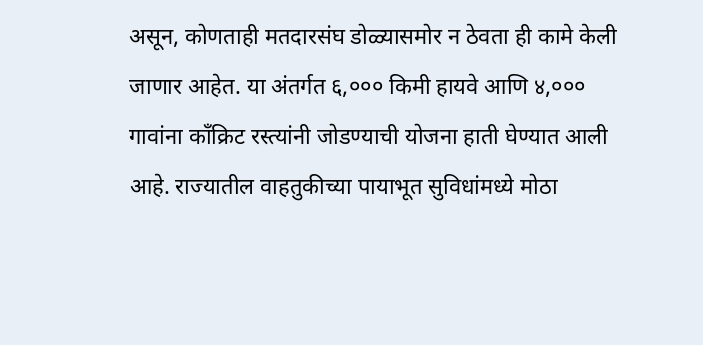असून, कोणताही मतदारसंघ डोळ्यासमोर न ठेवता ही कामे केली जाणार आहेत. या अंतर्गत ६,००० किमी हायवे आणि ४,००० गावांना काँक्रिट रस्त्यांनी जोडण्याची योजना हाती घेण्यात आली आहे. राज्यातील वाहतुकीच्या पायाभूत सुविधांमध्ये मोठा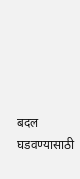बदल घडवण्यासाठी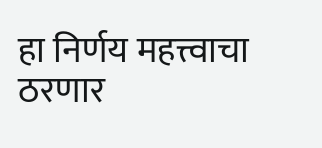हा निर्णय महत्त्वाचा ठरणार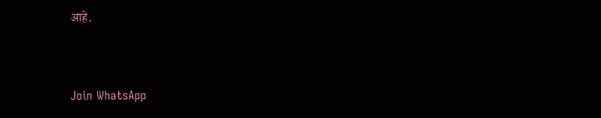आहे.



Join WhatsApp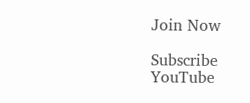Join Now

Subscribe YouTube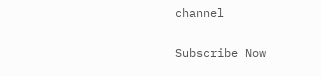channel

Subscribe Now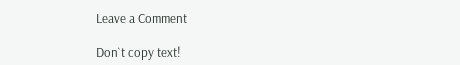Leave a Comment

Don`t copy text!